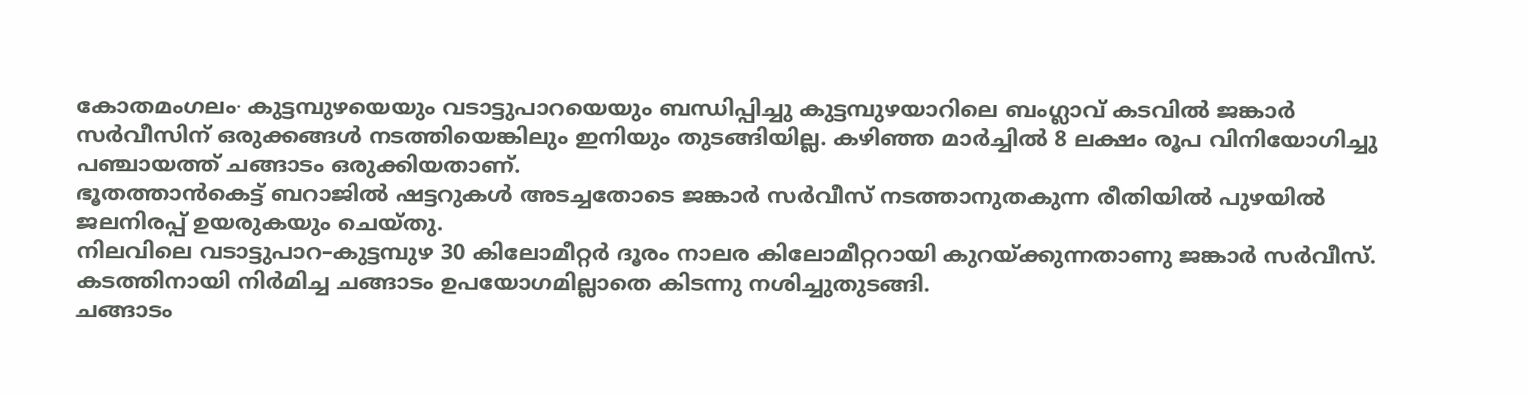കോതമംഗലം∙ കുട്ടമ്പുഴയെയും വടാട്ടുപാറയെയും ബന്ധിപ്പിച്ചു കുട്ടമ്പുഴയാറിലെ ബംഗ്ലാവ് കടവിൽ ജങ്കാർ സർവീസിന് ഒരുക്കങ്ങൾ നടത്തിയെങ്കിലും ഇനിയും തുടങ്ങിയില്ല. കഴിഞ്ഞ മാർച്ചിൽ 8 ലക്ഷം രൂപ വിനിയോഗിച്ചു പഞ്ചായത്ത് ചങ്ങാടം ഒരുക്കിയതാണ്.
ഭൂതത്താൻകെട്ട് ബറാജിൽ ഷട്ടറുകൾ അടച്ചതോടെ ജങ്കാർ സർവീസ് നടത്താനുതകുന്ന രീതിയിൽ പുഴയിൽ ജലനിരപ്പ് ഉയരുകയും ചെയ്തു.
നിലവിലെ വടാട്ടുപാറ–കുട്ടമ്പുഴ 30 കിലോമീറ്റർ ദൂരം നാലര കിലോമീറ്ററായി കുറയ്ക്കുന്നതാണു ജങ്കാർ സർവീസ്. കടത്തിനായി നിർമിച്ച ചങ്ങാടം ഉപയോഗമില്ലാതെ കിടന്നു നശിച്ചുതുടങ്ങി.
ചങ്ങാടം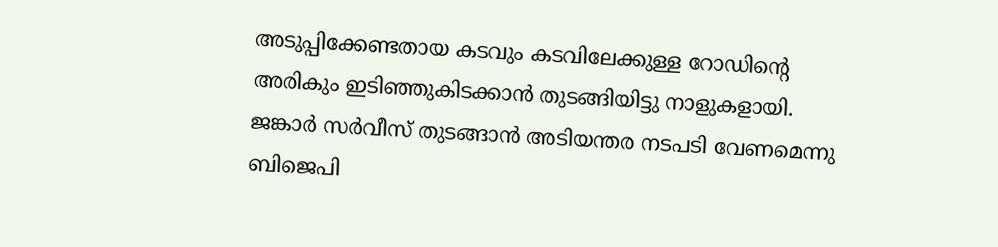അടുപ്പിക്കേണ്ടതായ കടവും കടവിലേക്കുള്ള റോഡിന്റെ അരികും ഇടിഞ്ഞുകിടക്കാൻ തുടങ്ങിയിട്ടു നാളുകളായി.
ജങ്കാർ സർവീസ് തുടങ്ങാൻ അടിയന്തര നടപടി വേണമെന്നു ബിജെപി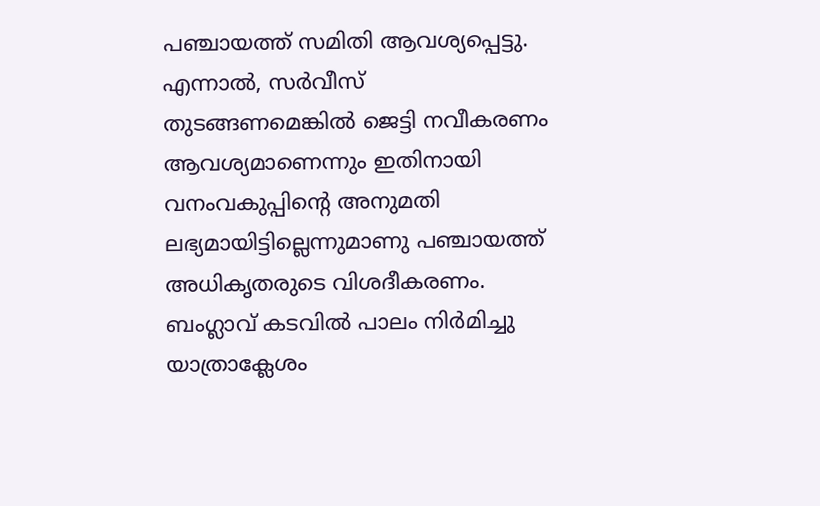പഞ്ചായത്ത് സമിതി ആവശ്യപ്പെട്ടു.
എന്നാൽ, സർവീസ് തുടങ്ങണമെങ്കിൽ ജെട്ടി നവീകരണം ആവശ്യമാണെന്നും ഇതിനായി വനംവകുപ്പിന്റെ അനുമതി ലഭ്യമായിട്ടില്ലെന്നുമാണു പഞ്ചായത്ത് അധികൃതരുടെ വിശദീകരണം. ബംഗ്ലാവ് കടവിൽ പാലം നിർമിച്ചു യാത്രാക്ലേശം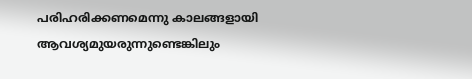പരിഹരിക്കണമെന്നു കാലങ്ങളായി ആവശ്യമുയരുന്നുണ്ടെങ്കിലും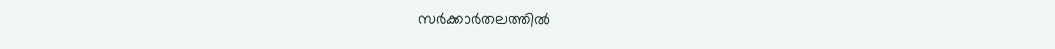സർക്കാർതലത്തിൽ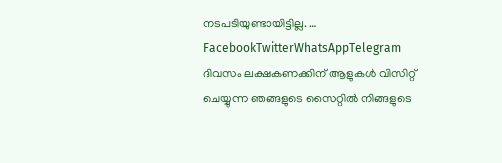നടപടിയുണ്ടായിട്ടില്ല. … FacebookTwitterWhatsAppTelegram
ദിവസം ലക്ഷകണക്കിന് ആളുകൾ വിസിറ്റ് ചെയ്യുന്ന ഞങ്ങളുടെ സൈറ്റിൽ നിങ്ങളുടെ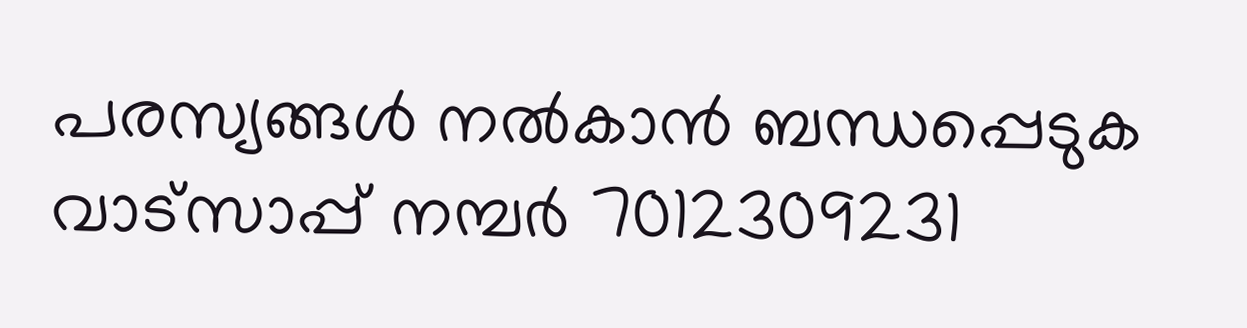പരസ്യങ്ങൾ നൽകാൻ ബന്ധപ്പെടുക വാട്സാപ്പ് നമ്പർ 7012309231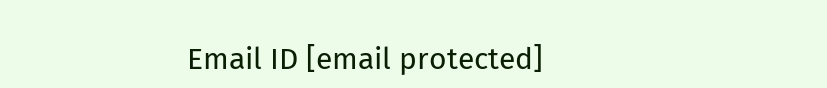Email ID [email protected]